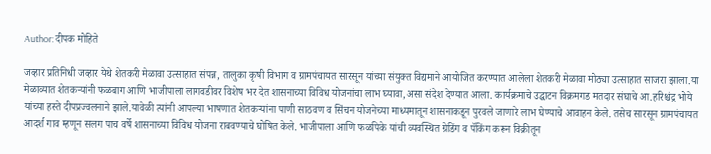Author: दीपक मोहिते

जव्हार प्रतिनिधी जव्हार येथे शेतकरी मेळावा उत्साहात संपन्न, तालुका कृषी विभाग व ग्रामपंचायत सारसून यांच्या संयुक्त विद्यमाने आयोजित करण्यात आलेला शेतकरी मेळावा मोठ्या उत्साहात साजरा झाला.या मेळाव्यात शेतकऱ्यांनी फळबाग आणि भाजीपाला लागवडीवर विशेष भर देत शासनाच्या विविध योजनांचा लाभ घ्यावा,असा संदेश देण्यात आला. कार्यक्रमाचे उद्घाटन विक्रमगड मतदार संघाचे आ.हरिश्चंद्र भोये यांच्या हस्ते दीपप्रज्वलनाने झाले.यावेळी त्यांनी आपल्या भाषणात शेतकऱ्यांना पाणी साठवण व सिंचन योजनेच्या माध्यमातून शासनाकडून पुरवले जाणारे लाभ घेण्याचे आवाहन केले. तसेच सारसून ग्रामपंचायत आदर्श गाव म्हणून सलग पाच वर्षे शासनाच्या विविध योजना राबवण्याचे घोषित केले. भाजीपाला आणि फळपिके यांची व्यवस्थित ग्रेडिंग व पॅकिंग करून विक्रीतून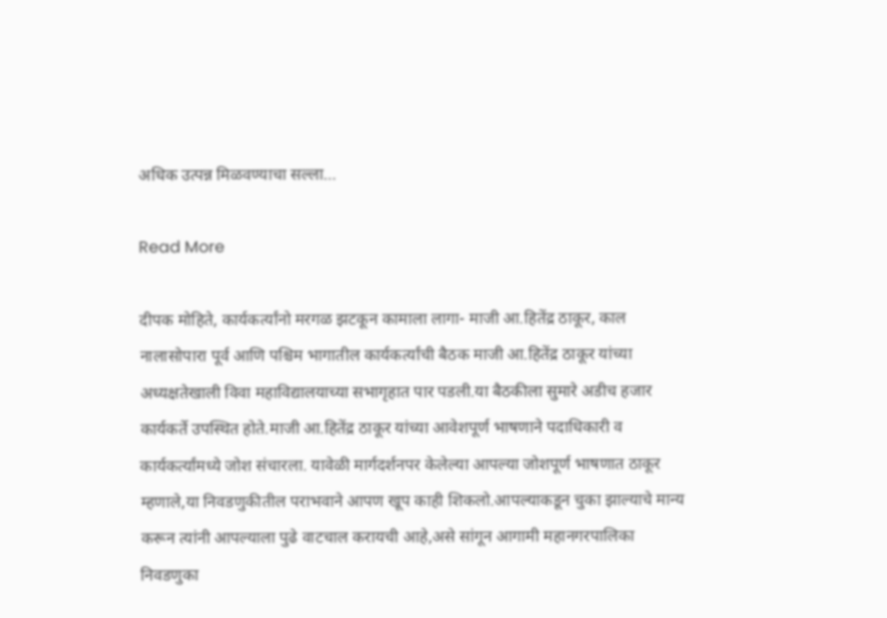अधिक उत्पन्न मिळवण्याचा सल्ला…

Read More

दीपक मोहिते, कार्यकर्त्यांनो मरगळ झटकून कामाला लागा- माजी आ.हितेंद्र ठाकूर, काल नालासोपारा पूर्व आणि पश्चिम भागातील कार्यकर्त्यांची बैठक माजी आ.हितेंद्र ठाकूर यांच्या अध्यक्षतेखाली विवा महाविद्यालयाच्या सभागृहात पार पडली.या बैठकीला सुमारे अडीच हजार कार्यकर्ते उपस्थित होते.माजी आ.हितेंद्र ठाकूर यांच्या आवेशपूर्ण भाषणाने पदाधिकारी व कार्यकर्त्यांमध्ये जोश संचारला. यावेळी मार्गदर्शनपर केलेल्या आपल्या जोशपूर्ण भाषणात ठाकूर म्हणाले,या निवडणुकीतील पराभवाने आपण खूप काही शिकलो.आपल्याकडून चुका झाल्याचे मान्य करून त्यांनी आपल्याला पुढे वाटचाल करायची आहे,असे सांगून आगामी महानगरपालिका निवडणुका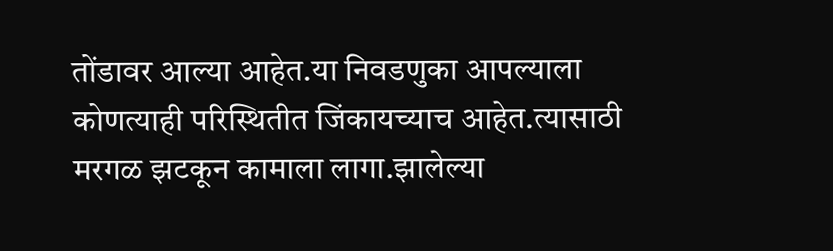तोंडावर आल्या आहेत.या निवडणुका आपल्याला कोणत्याही परिस्थितीत जिंकायच्याच आहेत.त्यासाठी मरगळ झटकून कामाला लागा.झालेल्या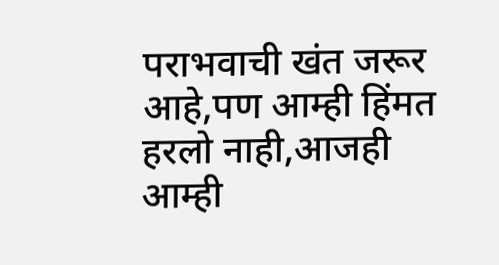पराभवाची खंत जरूर आहे,पण आम्ही हिंमत हरलो नाही,आजही आम्ही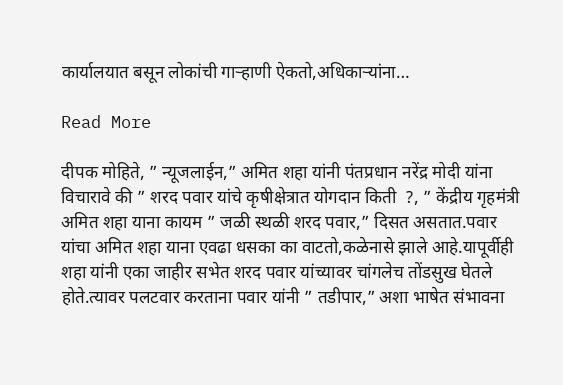कार्यालयात बसून लोकांची गाऱ्हाणी ऐकतो,अधिकाऱ्यांना…

Read More

दीपक मोहिते, ” न्यूजलाईन,” अमित शहा यांनी पंतप्रधान नरेंद्र मोदी यांना विचारावे की ” शरद पवार यांचे कृषीक्षेत्रात योगदान किती  ?, ” केंद्रीय गृहमंत्री अमित शहा याना कायम ” जळी स्थळी शरद पवार,” दिसत असतात.पवार यांचा अमित शहा याना एवढा धसका का वाटतो,कळेनासे झाले आहे.यापूर्वीही शहा यांनी एका जाहीर सभेत शरद पवार यांच्यावर चांगलेच तोंडसुख घेतले होते.त्यावर पलटवार करताना पवार यांनी ” तडीपार,” अशा भाषेत संभावना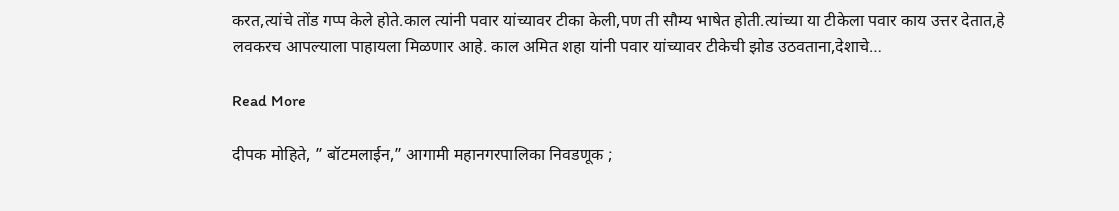करत,त्यांचे तोंड गप्प केले होते.काल त्यांनी पवार यांच्यावर टीका केली,पण ती सौम्य भाषेत होती.त्यांच्या या टीकेला पवार काय उत्तर देतात,हे लवकरच आपल्याला पाहायला मिळणार आहे. काल अमित शहा यांनी पवार यांच्यावर टीकेची झोड उठवताना,देशाचे…

Read More

दीपक मोहिते, ” बॉटमलाईन,” आगामी महानगरपालिका निवडणूक ;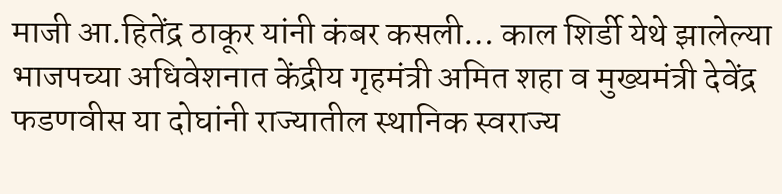माजी आ.हितेंद्र ठाकूर यांनी कंबर कसली… काल शिर्डी येथे झालेल्या भाजपच्या अधिवेशनात केंद्रीय गृहमंत्री अमित शहा व मुख्यमंत्री देवेंद्र फडणवीस या दोघांनी राज्यातील स्थानिक स्वराज्य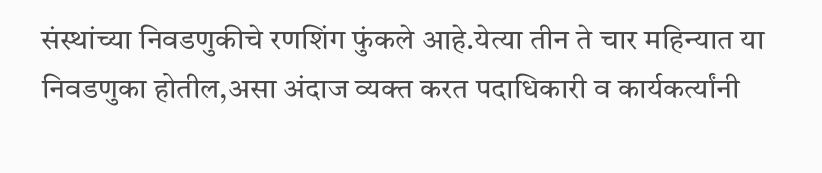संस्थांच्या निवडणुकीचे रणशिंग फुंकले आहे.येत्या तीन ते चार महिन्यात या निवडणुका होतील,असा अंदाज व्यक्त करत पदाधिकारी व कार्यकर्त्यांनी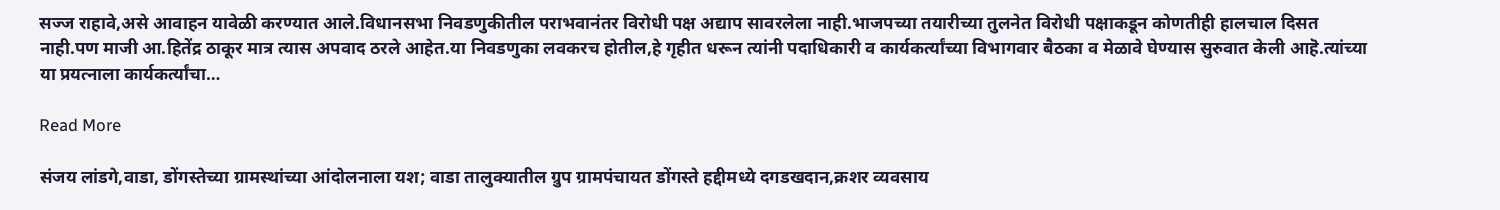सज्ज राहावे,असे आवाहन यावेळी करण्यात आले.विधानसभा निवडणुकीतील पराभवानंतर विरोधी पक्ष अद्याप सावरलेला नाही.भाजपच्या तयारीच्या तुलनेत विरोधी पक्षाकडून कोणतीही हालचाल दिसत नाही.पण माजी आ.हितेंद्र ठाकूर मात्र त्यास अपवाद ठरले आहेत.या निवडणुका लवकरच होतील,हे गृहीत धरून त्यांनी पदाधिकारी व कार्यकर्त्यांच्या विभागवार बैठका व मेळावे घेण्यास सुरुवात केली आहॆ.त्यांच्या या प्रयत्नाला कार्यकर्त्यांचा…

Read More

संजय लांडगे,वाडा, डोंगस्तेच्या ग्रामस्थांच्या आंदोलनाला यश; वाडा तालुक्यातील ग्रुप ग्रामपंचायत डोंगस्ते हद्दीमध्ये दगडखदान,क्रशर व्यवसाय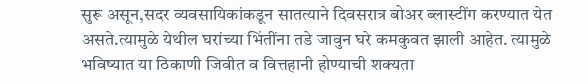सुरू असून,सदर व्यवसायिकांकडून सातत्याने दिवसरात्र बोअर ब्लास्टींग करण्यात येत असते.त्यामुळे येथील घरांच्या भिंतींना तडे जावुन घरे कमकुवत झाली आहेत. त्यामुळे भविष्यात या ठिकाणी जिवीत व वित्तहानी होण्याची शक्यता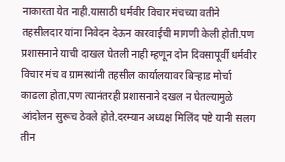नाकारता येत नाही.यासाठी धर्मवीर विचार मंचच्या वतीने तहसीलदार यांना निवेदन देऊन कारवाईची मागणी केली होती.पण प्रशासनाने याची दाखल घेतली नाही म्हणून दोन दिवसापूर्वी धर्मवीर विचार मंच व ग्रामस्थांनी तहसील कार्यालयावर बिऱ्हाड मोर्चा काढला होता,पण त्यानंतरही प्रशासनाने दखल न घेतल्यामुळे आंदोलन सुरूच ठेवले होते.दरम्यान अध्यक्ष मिलिंद पष्टे यानी सलग तीन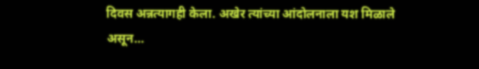दिवस अन्नत्यागही केला. अखेर त्यांच्या आंदोलनाला यश मिळाले असून…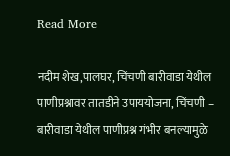Read More

नदीम शेख,पालघर, चिंचणी बारीवाडा येथील पाणीप्रश्नावर तातडीने उपाययोजना, चिंचणी – बारीवाडा येथील पाणीप्रश्न गंभीर बनल्यामुळे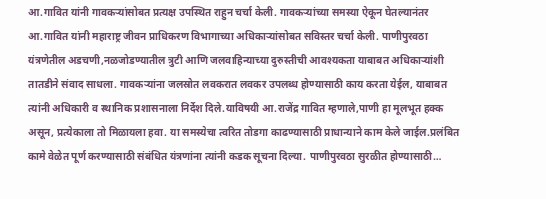आ.गावित यांनी गावकऱ्यांसोबत प्रत्यक्ष उपस्थित राहुन चर्चा केली. गावकऱ्यांच्या समस्या ऐकून घेतल्यानंतर आ.गावित यांनी महाराष्ट्र जीवन प्राधिकरण विभागाच्या अधिकाऱ्यांसोबत सविस्तर चर्चा केली. पाणीपुरवठा यंत्रणेतील अडचणी,नळजोडण्यातील त्रुटी आणि जलवाहिन्याच्या दुरुस्तीची आवश्यकता याबाबत अधिकाऱ्यांशी तातडीने संवाद साधला. गावकऱ्यांना जलस्रोत लवकरात लवकर उपलब्ध होण्यासाठी काय करता येईल, याबाबत त्यांनी अधिकारी व स्थानिक प्रशासनाला निर्देश दिले.याविषयी आ.राजेंद्र गावित म्हणाले,पाणी हा मूलभूत हक्क असून, प्रत्येकाला तो मिळायला हवा. या समस्येचा त्वरित तोडगा काढण्यासाठी प्राधान्याने काम केले जाईल.प्रलंबित कामे वेळेत पूर्ण करण्यासाठी संबंधित यंत्रणांना त्यांनी कडक सूचना दिल्या. पाणीपुरवठा सुरळीत होण्यासाठी…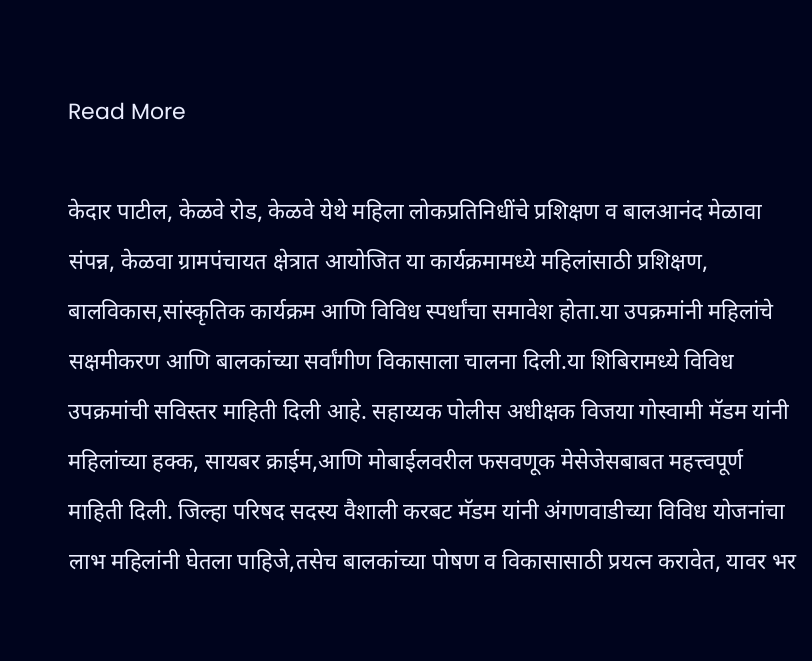Read More

केदार पाटील, केळवे रोड, केळवे येथे महिला लोकप्रतिनिधींचे प्रशिक्षण व बालआनंद मेळावा संपन्न, केळवा ग्रामपंचायत क्षेत्रात आयोजित या कार्यक्रमामध्ये महिलांसाठी प्रशिक्षण, बालविकास,सांस्कृतिक कार्यक्रम आणि विविध स्पर्धांचा समावेश होता.या उपक्रमांनी महिलांचे सक्षमीकरण आणि बालकांच्या सर्वांगीण विकासाला चालना दिली.या शिबिरामध्ये विविध उपक्रमांची सविस्तर माहिती दिली आहे. सहाय्यक पोलीस अधीक्षक विजया गोस्वामी मॅडम यांनी महिलांच्या हक्क, सायबर क्राईम,आणि मोबाईलवरील फसवणूक मेसेजेसबाबत महत्त्वपूर्ण माहिती दिली. जिल्हा परिषद सदस्य वैशाली करबट मॅडम यांनी अंगणवाडीच्या विविध योजनांचा लाभ महिलांनी घेतला पाहिजे,तसेच बालकांच्या पोषण व विकासासाठी प्रयत्न करावेत, यावर भर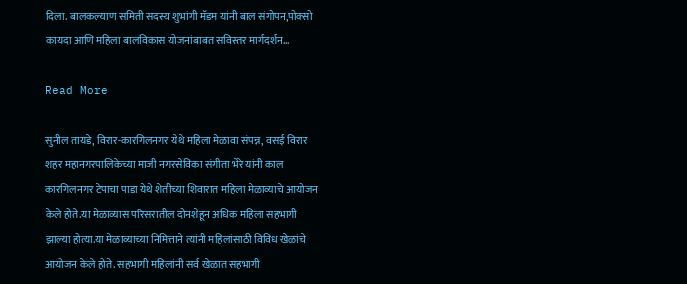दिला. बालकल्याण समिती सदस्य शुभांगी मॅडम यांनी बाल संगोपन,पोक्सो कायदा आणि महिला बालविकास योजनांबाबत सविस्तर मार्गदर्शन…

Read More

सुनील तायडे, विरार-कारगिलनगर येथे महिला मेळावा संपन्न, वसई विरार शहर महानगरपालिकेच्या माजी नगरसेविका संगीता भेरे यांनी काल कारगिलनगर टेपाचा पाडा येथे शेतीच्या शिवारात महिला मेळाव्याचे आयोजन केले होते.या मेळाव्यास परिसरातील दोनशेहून अधिक महिला सहभागी झाल्या होत्या.या मेळाव्याच्या निमित्ताने त्यांनी महिलांसाठी विविध खेळांचे आयोजन केले होते. सहभागी महिलांनी सर्व खेळात सहभागी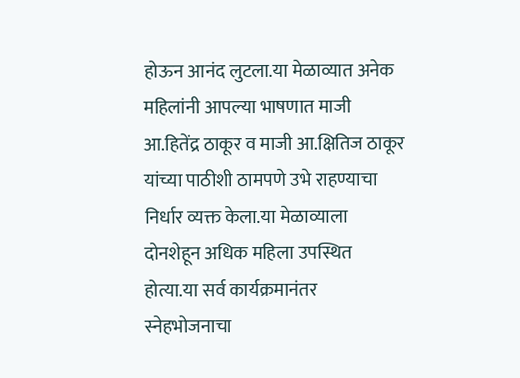होऊन आनंद लुटला.या मेळाव्यात अनेक महिलांनी आपल्या भाषणात माजी आ.हितेंद्र ठाकूर व माजी आ.क्षितिज ठाकूर यांच्या पाठीशी ठामपणे उभे राहण्याचा निर्धार व्यक्त केला.या मेळाव्याला दोनशेहून अधिक महिला उपस्थित होत्या.या सर्व कार्यक्रमानंतर स्नेहभोजनाचा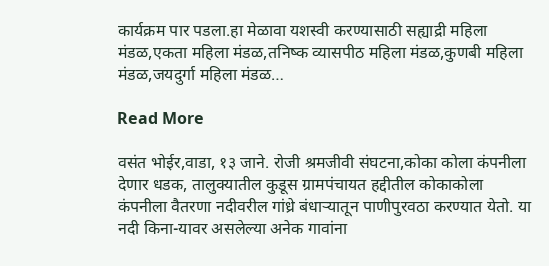कार्यक्रम पार पडला.हा मेळावा यशस्वी करण्यासाठी सह्याद्री महिला मंडळ,एकता महिला मंडळ,तनिष्क व्यासपीठ महिला मंडळ,कुणबी महिला मंडळ,जयदुर्गा महिला मंडळ…

Read More

वसंत भोईर,वाडा, १३ जाने. रोजी श्रमजीवी संघटना,कोका कोला कंपनीला देणार धडक, तालुक्यातील कुडूस ग्रामपंचायत हद्दीतील कोकाकोला कंपनीला वैतरणा नदीवरील गांध्रे बंधाऱ्यातून पाणीपुरवठा करण्यात येतो. या नदी किना-यावर असलेल्या अनेक गावांना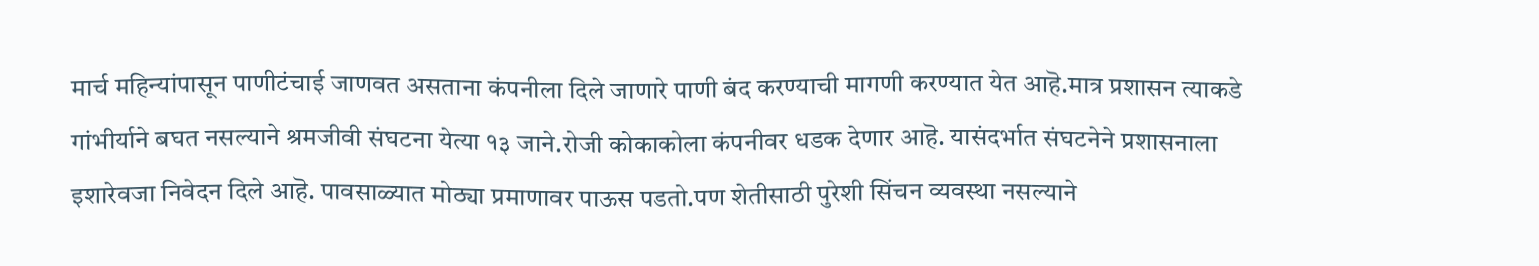मार्च महिन्यांपासून पाणीटंचाई जाणवत असताना कंपनीला दिले जाणारे पाणी बंद करण्याची मागणी करण्यात येत आहॆ.मात्र प्रशासन त्याकडे गांभीर्याने बघत नसल्याने श्रमजीवी संघटना येत्या १३ जाने.रोजी कोकाकोला कंपनीवर धडक देणार आहॆ. यासंदर्भात संघटनेने प्रशासनाला इशारेवजा निवेदन दिले आहॆ. पावसाळ्यात मोठ्या प्रमाणावर पाऊस पडतो.पण शेतीसाठी पुरेशी सिंचन व्यवस्था नसल्याने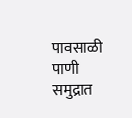पावसाळी पाणी समुद्रात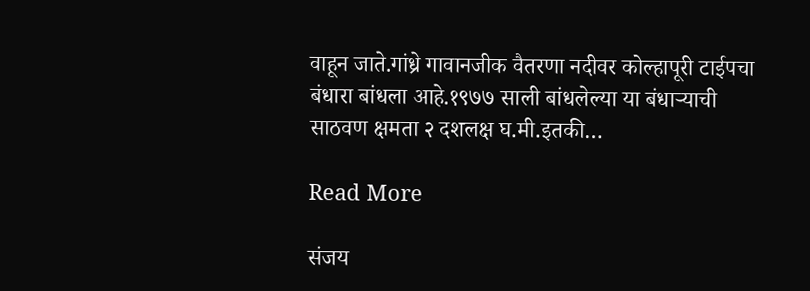वाहून जाते.गांध्रे गावानजीक वैतरणा नदीवर कोल्हापूरी टाईपचा बंधारा बांधला आहे.१९७७ साली बांधलेल्या या बंधाऱ्याची साठवण क्षमता २ दशलक्ष घ.मी.इतकी…

Read More

संजय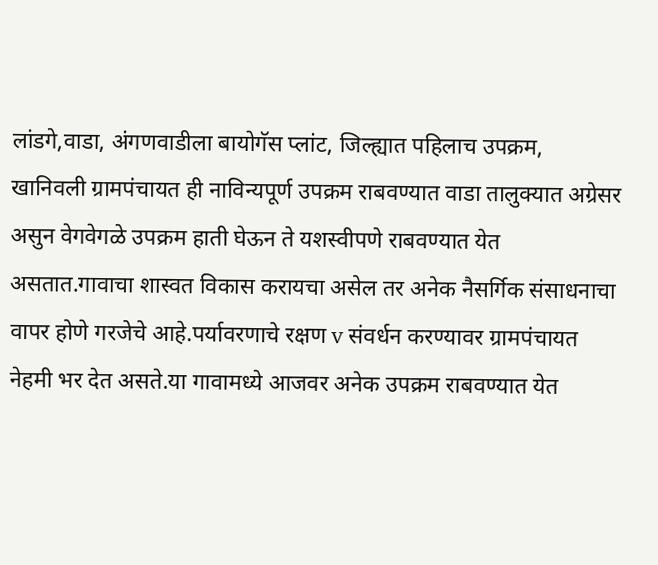लांडगे,वाडा, अंगणवाडीला बायोगॅस प्लांट, जिल्ह्यात पहिलाच उपक्रम, खानिवली ग्रामपंचायत ही नाविन्यपूर्ण उपक्रम राबवण्यात वाडा तालुक्यात अग्रेसर असुन वेगवेगळे उपक्रम हाती घेऊन ते यशस्वीपणे राबवण्यात येत असतात.गावाचा शास्वत विकास करायचा असेल तर अनेक नैसर्गिक संसाधनाचा वापर होणे गरजेचे आहे.पर्यावरणाचे रक्षण v संवर्धन करण्यावर ग्रामपंचायत नेहमी भर देत असते.या गावामध्ये आजवर अनेक उपक्रम राबवण्यात येत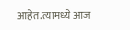आहेत.त्यामध्ये आज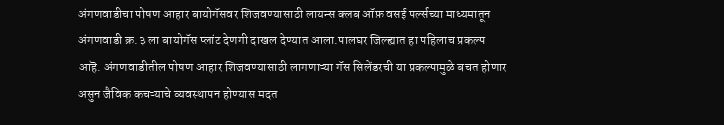अंगणवाडीचा पोषण आहार बायोगॅसवर शिजवण्यासाठी लायन्स क्लब ऑफ़ वसई पर्ल्सच्या माध्यमातून अंगणवाडी क्र.३ ला बायोगॅस प्लांट देणगी दाखल देण्यात आला.पालघर जिल्ह्यात हा पहिलाच प्रकल्प आहॆ. अंगणवाडीतील पोषण आहार शिजवण्यासाठी लागणाऱ्या गॅस सिलेंडरची या प्रकल्पामुळे बचत होणार असुन जैविक कचऱ्याचे व्यवस्थापन होण्यास मदत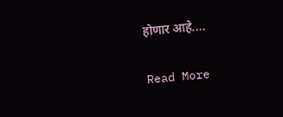होणार आहे.…

Read More